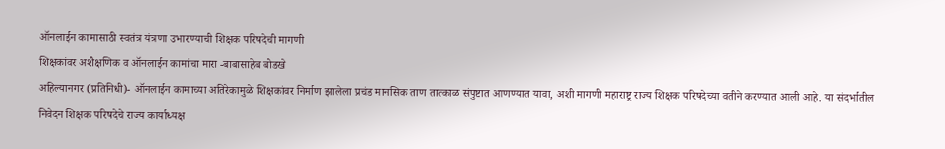ऑनलाईन कामासाठी स्वतंत्र यंत्रणा उभारण्याची शिक्षक परिषदेची मागणी
शिक्षकांवर अशैक्षणिक व ऑनलाईन कामांचा मारा -बाबासाहेब बोडखे
अहिल्यानगर (प्रतिनिधी)- ऑनलाईन कामाच्या अतिरेकामुळे शिक्षकांवर निर्माण झालेला प्रचंड मानसिक ताण तात्काळ संपुष्टात आणण्यात यावा, अशी मागणी महाराष्ट्र राज्य शिक्षक परिषदेच्या वतीने करण्यात आली आहे. या संदर्भातील निवेदन शिक्षक परिषदेचे राज्य कार्याध्यक्ष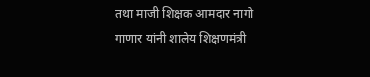तथा माजी शिक्षक आमदार नागो गाणार यांनी शालेय शिक्षणमंत्री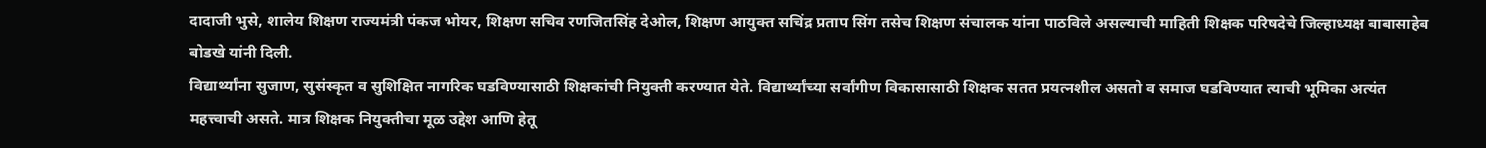दादाजी भुसे, शालेय शिक्षण राज्यमंत्री पंकज भोयर, शिक्षण सचिव रणजितसिंह देओल, शिक्षण आयुक्त सचिंद्र प्रताप सिंग तसेच शिक्षण संचालक यांना पाठविले असल्याची माहिती शिक्षक परिषदेचे जिल्हाध्यक्ष बाबासाहेब बोडखे यांनी दिली.
विद्यार्थ्यांना सुजाण, सुसंस्कृत व सुशिक्षित नागरिक घडविण्यासाठी शिक्षकांची नियुक्ती करण्यात येते. विद्यार्थ्यांच्या सर्वांगीण विकासासाठी शिक्षक सतत प्रयत्नशील असतो व समाज घडविण्यात त्याची भूमिका अत्यंत महत्त्वाची असते. मात्र शिक्षक नियुक्तीचा मूळ उद्देश आणि हेतू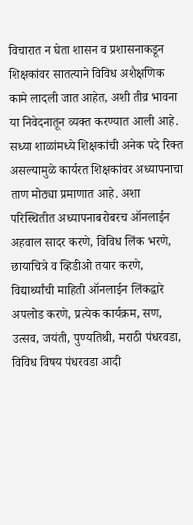विचारात न घेता शासन व प्रशासनाकडून शिक्षकांवर सातत्याने विविध अशैक्षणिक कामे लादली जात आहेत, अशी तीव्र भावना या निवेदनातून व्यक्त करण्यात आली आहे.
सध्या शाळांमध्ये शिक्षकांची अनेक पदे रिक्त असल्यामुळे कार्यरत शिक्षकांवर अध्यापनाचा ताण मोठ्या प्रमाणात आहे. अशा परिस्थितीत अध्यापनाबरोबरच ऑनलाईन अहवाल सादर करणे, विविध लिंक भरणे, छायाचित्रे व व्हिडीओ तयार करणे, विद्यार्थ्यांची माहिती ऑनलाईन लिंकद्वारे अपलोड करणे, प्रत्येक कार्यक्रम, सण, उत्सव, जयंती, पुण्यतिथी, मराठी पंधरवडा, विविध विषय पंधरवडा आदी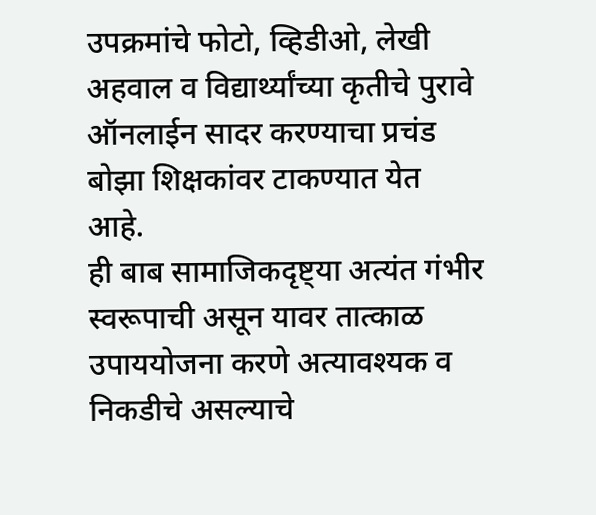उपक्रमांचे फोटो, व्हिडीओ, लेखी अहवाल व विद्यार्थ्यांच्या कृतीचे पुरावे ऑनलाईन सादर करण्याचा प्रचंड बोझा शिक्षकांवर टाकण्यात येत आहे.
ही बाब सामाजिकदृष्ट्या अत्यंत गंभीर स्वरूपाची असून यावर तात्काळ उपाययोजना करणे अत्यावश्यक व निकडीचे असल्याचे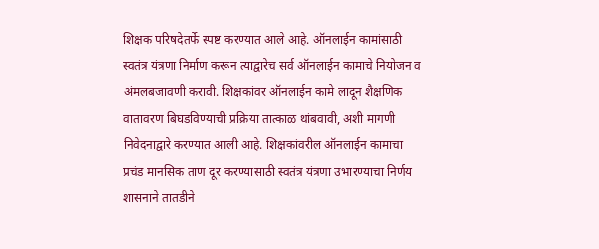शिक्षक परिषदेतर्फे स्पष्ट करण्यात आले आहे. ऑनलाईन कामांसाठी स्वतंत्र यंत्रणा निर्माण करून त्याद्वारेच सर्व ऑनलाईन कामाचे नियोजन व अंमलबजावणी करावी. शिक्षकांवर ऑनलाईन कामे लादून शैक्षणिक वातावरण बिघडविण्याची प्रक्रिया तात्काळ थांबवावी, अशी मागणी निवेदनाद्वारे करण्यात आली आहे. शिक्षकांवरील ऑनलाईन कामाचा प्रचंड मानसिक ताण दूर करण्यासाठी स्वतंत्र यंत्रणा उभारण्याचा निर्णय शासनाने तातडीने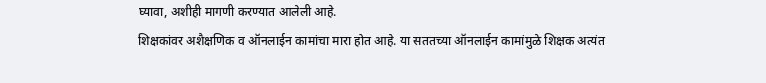घ्यावा, अशीही मागणी करण्यात आलेली आहे.
शिक्षकांवर अशैक्षणिक व ऑनलाईन कामांचा मारा होत आहे. या सततच्या ऑनलाईन कामांमुळे शिक्षक अत्यंत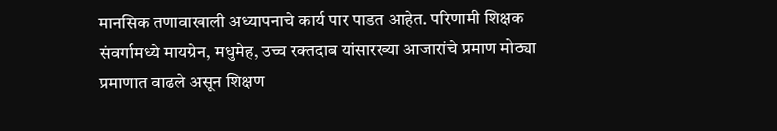मानसिक तणावाखाली अध्यापनाचे कार्य पार पाडत आहेत. परिणामी शिक्षक संवर्गामध्ये मायग्रेन, मधुमेह, उच्च रक्तदाब यांसारख्या आजारांचे प्रमाण मोठ्या प्रमाणात वाढले असून शिक्षण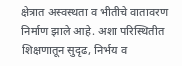क्षेत्रात अस्वस्थता व भीतीचे वातावरण निर्माण झाले आहे. अशा परिस्थितीत शिक्षणातून सुदृढ, निर्भय व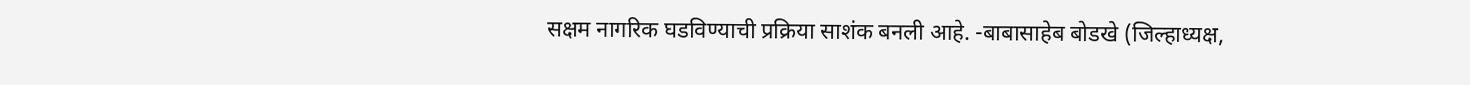सक्षम नागरिक घडविण्याची प्रक्रिया साशंक बनली आहे. -बाबासाहेब बोडखे (जिल्हाध्यक्ष,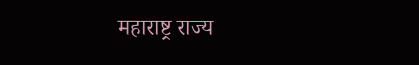महाराष्ट्र राज्य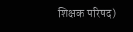शिक्षक परिषद)